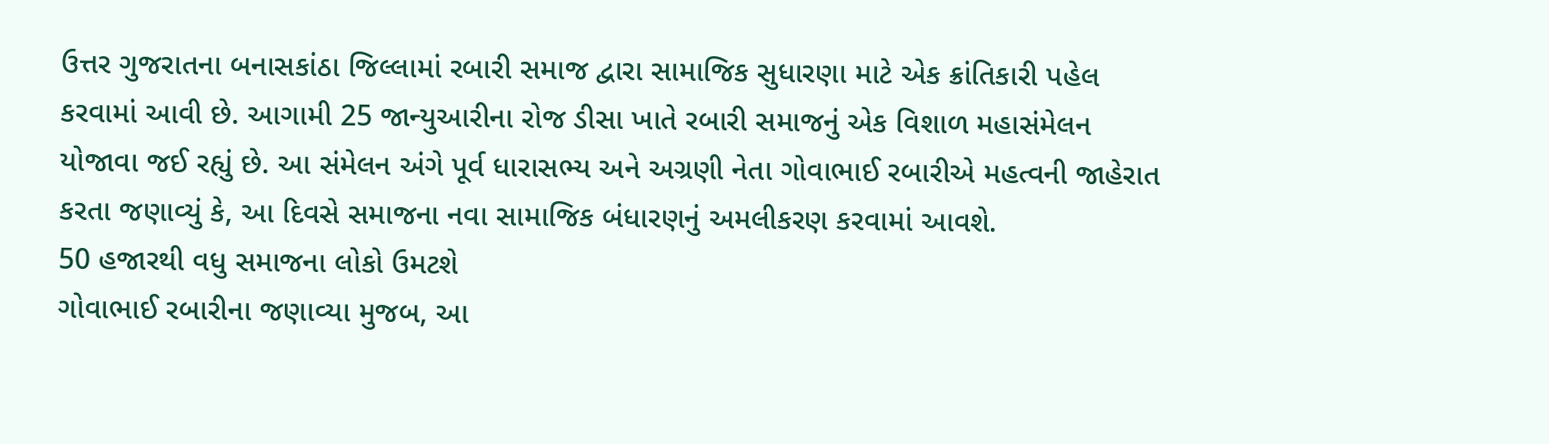ઉત્તર ગુજરાતના બનાસકાંઠા જિલ્લામાં રબારી સમાજ દ્વારા સામાજિક સુધારણા માટે એક ક્રાંતિકારી પહેલ કરવામાં આવી છે. આગામી 25 જાન્યુઆરીના રોજ ડીસા ખાતે રબારી સમાજનું એક વિશાળ મહાસંમેલન યોજાવા જઈ રહ્યું છે. આ સંમેલન અંગે પૂર્વ ધારાસભ્ય અને અગ્રણી નેતા ગોવાભાઈ રબારીએ મહત્વની જાહેરાત કરતા જણાવ્યું કે, આ દિવસે સમાજના નવા સામાજિક બંધારણનું અમલીકરણ કરવામાં આવશે.
50 હજારથી વધુ સમાજના લોકો ઉમટશે
ગોવાભાઈ રબારીના જણાવ્યા મુજબ, આ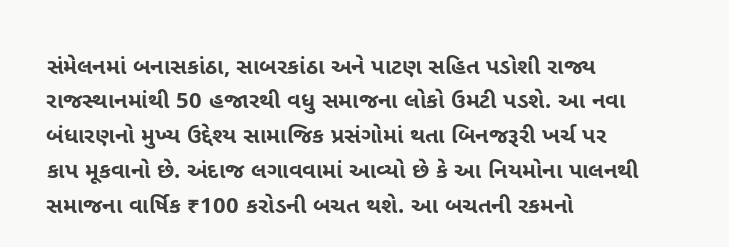સંમેલનમાં બનાસકાંઠા, સાબરકાંઠા અને પાટણ સહિત પડોશી રાજ્ય રાજસ્થાનમાંથી 50 હજારથી વધુ સમાજના લોકો ઉમટી પડશે. આ નવા બંધારણનો મુખ્ય ઉદ્દેશ્ય સામાજિક પ્રસંગોમાં થતા બિનજરૂરી ખર્ચ પર કાપ મૂકવાનો છે. અંદાજ લગાવવામાં આવ્યો છે કે આ નિયમોના પાલનથી સમાજના વાર્ષિક ₹100 કરોડની બચત થશે. આ બચતની રકમનો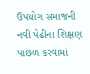ઉપયોગ સમાજની નવી પેઢીના શિક્ષણ પાછળ કરવામાં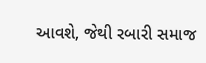આવશે, જેથી રબારી સમાજ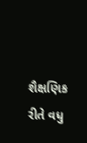શૈક્ષણિક રીતે વધુ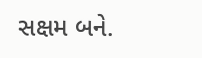સક્ષમ બને.